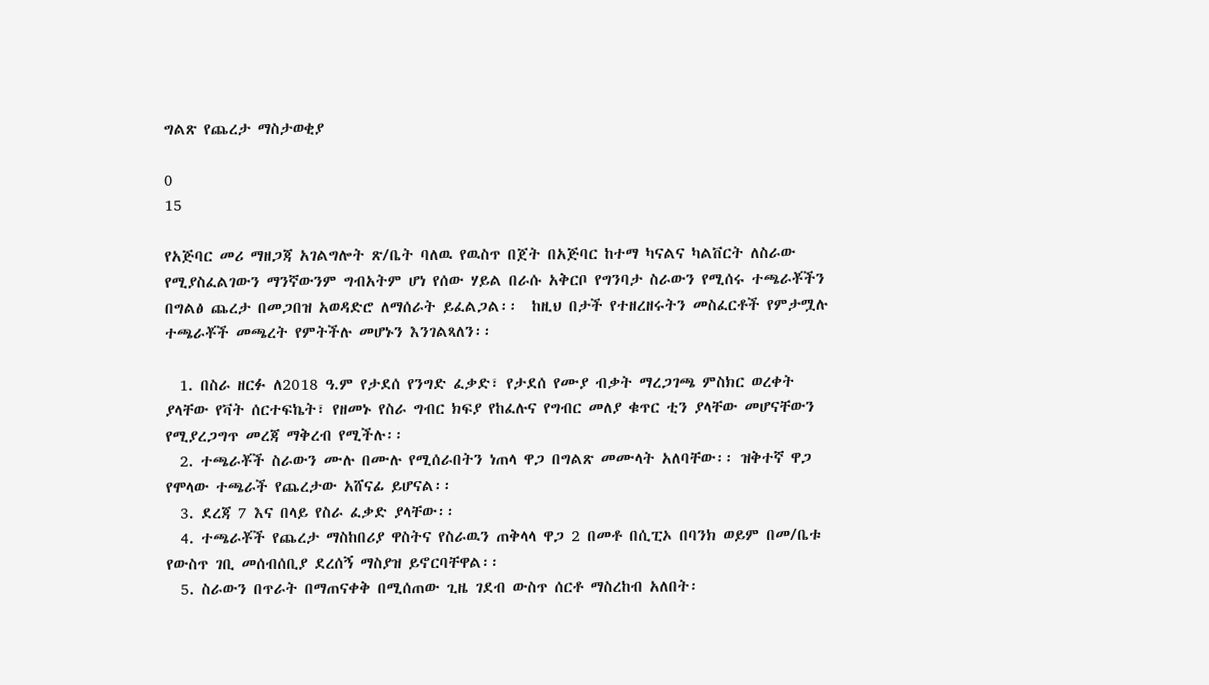ግልጽ የጨረታ ማስታወቂያ

0
15

የአጅባር መሪ ማዘጋጃ አገልግሎት ጽ/ቤት ባለዉ የዉስጥ በጀት በአጅባር ከተማ ካናልና ካልቨርት ለስራው የሚያስፈልገውን ማንኛውንም ግብአትም ሆነ የሰው ሃይል በራሱ አቅርቦ የግንባታ ስራውን የሚሰሩ ተጫራቾችን በግልፅ ጨረታ በመጋበዝ አወዳድሮ ለማሰራት ይፈልጋል፡፡  ከዚህ በታች የተዘረዘሩትን መስፈርቶች የምታሟሉ ተጫራቾች መጫረት የምትችሉ መሆኑን እንገልጻለን፡፡

  1. በስራ ዘርፉ ለ2018 ዓ.ም የታደሰ የንግድ ፈቃድ፣ የታደሰ የሙያ ብቃት ማረጋገጫ ምስክር ወረቀት ያላቸው የቫት ሰርተፍኬት፣ የዘመኑ የስራ ግብር ክፍያ የከፈሉና የግብር መለያ ቁጥር ቲን ያላቸው መሆናቸውን የሚያረጋግጥ መረጃ ማቅረብ የሚችሉ፡፡
  2. ተጫራቾች ስራውን ሙሉ በሙሉ የሚሰራበትን ነጠላ ዋጋ በግልጽ መሙላት አለባቸው፡፡ ዝቅተኛ ዋጋ የሞላው ተጫራች የጨረታው አሸናፊ ይሆናል፡፡
  3. ደረጃ 7 እና በላይ የስራ ፈቃድ ያላቸው፡፡
  4. ተጫራቾች የጨረታ ማስከበሪያ ዋስትና የስራዉን ጠቅላላ ዋጋ 2 በመቶ በሲፒኦ በባንክ ወይም በመ/ቤቱ የውስጥ ገቢ መሰብሰቢያ ደረሰኝ ማስያዝ ይኖርባቸዋል፡፡
  5. ስራውን በጥራት በማጠናቀቅ በሚሰጠው ጊዜ ገደብ ውስጥ ሰርቶ ማስረከብ አለበት፡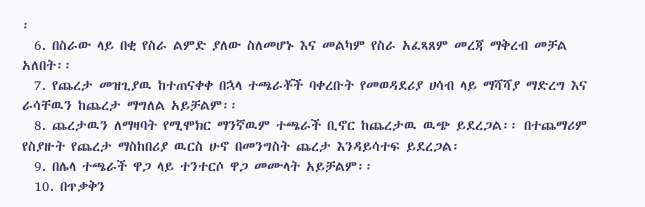፡
  6. በስራው ላይ በቂ የስራ ልምድ ያለው ስለመሆኑ እና መልካም የስራ አፈጻጸም መረጃ ማቅረብ መቻል አለበት፡፡
  7. የጨረታ መዝጊያዉ ከተጠናቀቀ በኋላ ተጫራቾች ባቀረቡት የመወዳደሪያ ሀሳብ ላይ ማሻሻያ ማድረግ እና ራሳቸዉን ከጨረታ ማግለል አይቻልም፡፡
  8. ጨረታዉን ለማዛባት የሚሞክር ማንኛዉም ተጫራች ቢኖር ከጨረታዉ ዉጭ ይደረጋል፡፡ በተጨማሪም የስያዙት የጨረታ ማስከበሪያ ዉርስ ሁኖ በመንግስት ጨረታ እንዳይሳተፍ ይደረጋል፡
  9. በሌላ ተጫራች ዋጋ ላይ ተንተርሶ ዋጋ መሙላት አይቻልም፡፡
  10. በጥቃቅን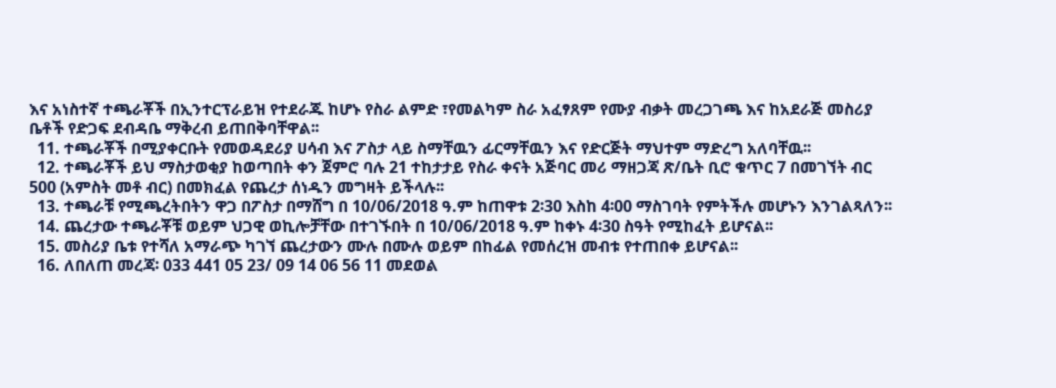እና አነስተኛ ተጫራቾች በኢንተርፕራይዝ የተደራጁ ከሆኑ የስራ ልምድ ፣የመልካም ስራ አፈፃጸም የሙያ ብቃት መረጋገጫ እና ከአደራጅ መስሪያ ቤቶች የድጋፍ ደብዳቤ ማቅረብ ይጠበቅባቸዋል፡፡
  11. ተጫራቾች በሚያቀርቡት የመወዳደሪያ ሀሳብ እና ፖስታ ላይ ስማቸዉን ፊርማቸዉን እና የድርጅት ማህተም ማድረግ አለባቸዉ፡፡
  12. ተጫራቾች ይህ ማስታወቂያ ከወጣበት ቀን ጀምሮ ባሉ 21 ተከታታይ የስራ ቀናት አጅባር መሪ ማዘጋጃ ጽ/ቤት ቢሮ ቁጥር 7 በመገኘት ብር 500 (አምስት መቶ ብር) በመክፈል የጨረታ ሰነዱን መግዛት ይችላሉ፡፡
  13. ተጫራቹ የሚጫረትበትን ዋጋ በፖስታ በማሸግ በ 10/06/2018 ዓ.ም ከጠዋቱ 2፡30 እስከ 4፡00 ማስገባት የምትችሉ መሆኑን እንገልጻለን፡፡
  14. ጨረታው ተጫራቾቹ ወይም ህጋዊ ወኪሎቻቸው በተገኙበት በ 10/06/2018 ዓ.ም ከቀኑ 4፡30 ስዓት የሚከፈት ይሆናል፡፡
  15. መስሪያ ቤቱ የተሻለ አማራጭ ካገኘ ጨረታውን ሙሉ በሙሉ ወይም በከፊል የመሰረዝ መብቱ የተጠበቀ ይሆናል፡፡
  16. ለበለጠ መረጃ፡ 033 441 05 23/ 09 14 06 56 11 መደወል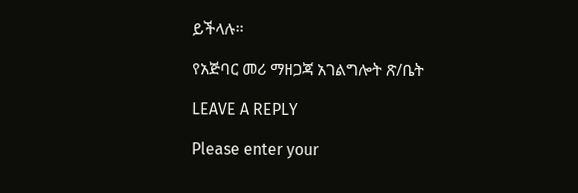ይችላሉ፡፡

የአጅባር መሪ ማዘጋጃ አገልግሎት ጽ/ቤት

LEAVE A REPLY

Please enter your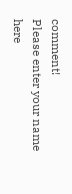comment!
Please enter your name here